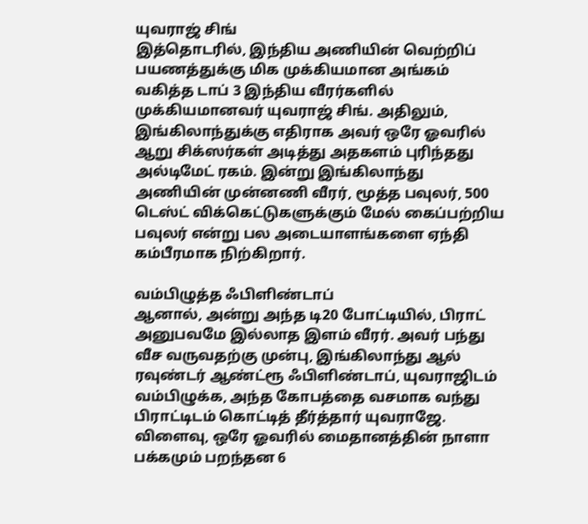யுவராஜ் சிங்
இத்தொடரில், இந்திய அணியின் வெற்றிப் பயணத்துக்கு மிக முக்கியமான அங்கம் வகித்த டாப் 3 இந்திய வீரர்களில் முக்கியமானவர் யுவராஜ் சிங். அதிலும், இங்கிலாந்துக்கு எதிராக அவர் ஒரே ஓவரில் ஆறு சிக்ஸர்கள் அடித்து அதகளம் புரிந்தது அல்டிமேட் ரகம். இன்று இங்கிலாந்து அணியின் முன்னணி வீரர், மூத்த பவுலர், 500 டெஸ்ட் விக்கெட்டுகளுக்கும் மேல் கைப்பற்றிய பவுலர் என்று பல அடையாளங்களை ஏந்தி கம்பீரமாக நிற்கிறார்.

வம்பிழுத்த ஃபிளிண்டாப்
ஆனால், அன்று அந்த டி20 போட்டியில், பிராட் அனுபவமே இல்லாத இளம் வீரர். அவர் பந்து வீச வருவதற்கு முன்பு, இங்கிலாந்து ஆல் ரவுண்டர் ஆண்ட்ரூ ஃபிளிண்டாப், யுவராஜிடம் வம்பிழுக்க, அந்த கோபத்தை வசமாக வந்து பிராட்டிடம் கொட்டித் தீர்த்தார் யுவராஜே. விளைவு, ஒரே ஓவரில் மைதானத்தின் நாளா பக்கமும் பறந்தன 6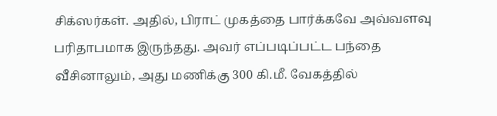சிக்ஸர்கள். அதில், பிராட் முகத்தை பார்க்கவே அவ்வளவு பரிதாபமாக இருந்தது. அவர் எப்படிப்பட்ட பந்தை வீசினாலும், அது மணிக்கு 300 கி.மீ. வேகத்தில்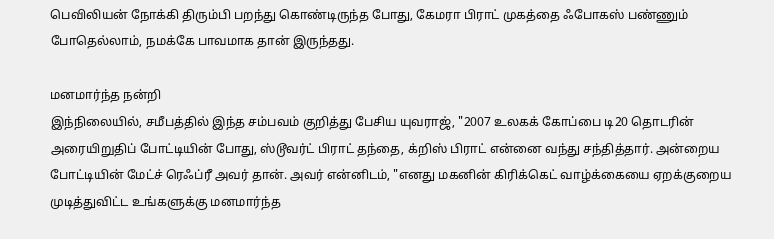பெவிலியன் நோக்கி திரும்பி பறந்து கொண்டிருந்த போது, கேமரா பிராட் முகத்தை ஃபோகஸ் பண்ணும் போதெல்லாம், நமக்கே பாவமாக தான் இருந்தது.

மனமார்ந்த நன்றி
இந்நிலையில், சமீபத்தில் இந்த சம்பவம் குறித்து பேசிய யுவராஜ், "2007 உலகக் கோப்பை டி20 தொடரின் அரையிறுதிப் போட்டியின் போது, ஸ்டூவர்ட் பிராட் தந்தை, க்றிஸ் பிராட் என்னை வந்து சந்தித்தார். அன்றைய போட்டியின் மேட்ச் ரெஃப்ரீ அவர் தான். அவர் என்னிடம், "எனது மகனின் கிரிக்கெட் வாழ்க்கையை ஏறக்குறைய முடித்துவிட்ட உங்களுக்கு மனமார்ந்த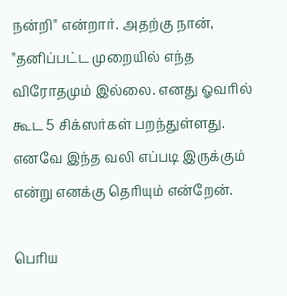நன்றி" என்றார். அதற்கு நான், "தனிப்பட்ட முறையில் எந்த விரோதமும் இல்லை. எனது ஓவரில் கூட 5 சிக்ஸர்கள் பறந்துள்ளது. எனவே இந்த வலி எப்படி இருக்கும் என்று எனக்கு தெரியும் என்றேன்.

பெரிய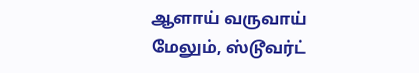ஆளாய் வருவாய்
மேலும், ஸ்டூவர்ட்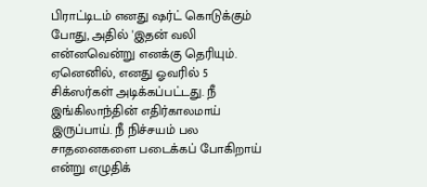பிராட்டிடம் எனது ஷர்ட் கொடுக்கும் போது, அதில் 'இதன் வலி என்னவென்று எனக்கு தெரியும். ஏனெனில், எனது ஓவரில் 5 சிக்ஸர்கள் அடிக்கப்பட்டது. நீ இங்கிலாந்தின் எதிர்காலமாய் இருப்பாய். நீ நிச்சயம் பல சாதனைகளை படைக்கப் போகிறாய் என்று எழுதிக்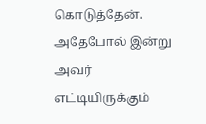கொடுத்தேன். அதேபோல் இன்று அவர் எட்டியிருக்கும்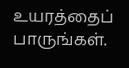உயரத்தைப் பாருங்கள்.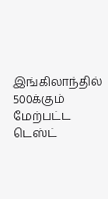இங்கிலாந்தில் 500க்கும் மேற்பட்ட டெஸ்ட்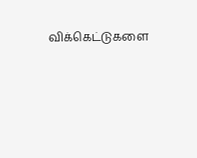விக்கெட்டுகளை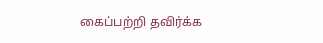கைப்பற்றி தவிர்க்க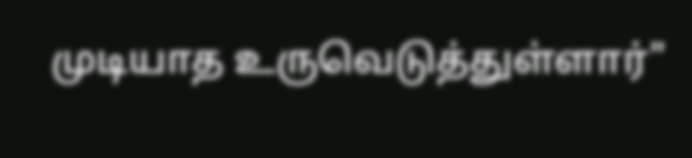முடியாத உருவெடுத்துள்ளார்"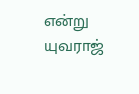என்று யுவராஜ்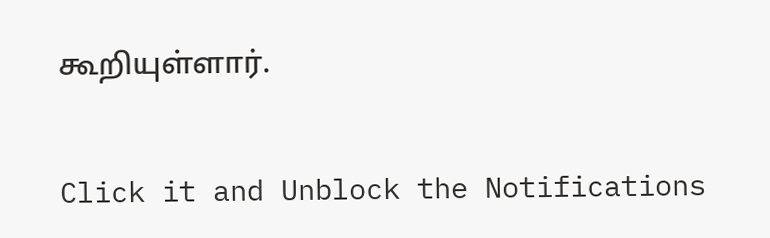கூறியுள்ளார்.


Click it and Unblock the Notifications